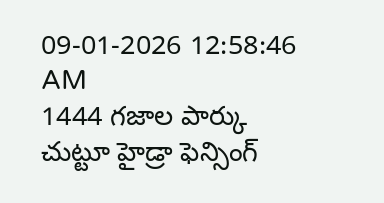09-01-2026 12:58:46 AM
1444 గజాల పార్కు చుట్టూ హైడ్రా ఫెన్సింగ్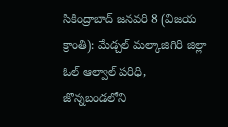సికింద్రాబాద్ జనవరి 8 (విజయ క్రాంతి): మేడ్చల్ మల్కాజిగిరి జిల్లా ఓల్ ఆల్వాల్ పరిధి, జొన్నబండలోని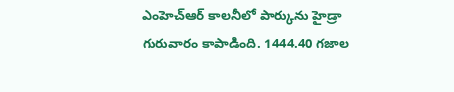ఎంహెచ్ఆర్ కాలనీలో పార్కును హైడ్రా గురువారం కాపాడింది. 1444.40 గజాల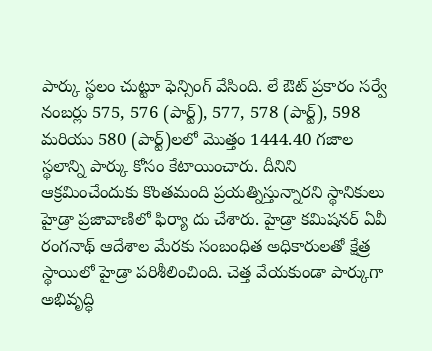పార్కు స్థలం చుట్టూ ఫెన్సింగ్ వేసింది. లే ఔట్ ప్రకారం సర్వే నంబర్లు 575, 576 (పార్ట్), 577, 578 (పార్ట్), 598 మరియు 580 (పార్ట్)లలో మొత్తం 1444.40 గజాల స్థలాన్ని పార్కు కోసం కేటాయించారు. దీనిని ఆక్రమించేందుకు కొంతమంది ప్రయత్నిస్తున్నారని స్థానికులు హైడ్రా ప్రజావాణిలో ఫిర్యా దు చేశారు. హైడ్రా కమిషనర్ ఏవీ రంగనాథ్ ఆదేశాల మేరకు సంబంధిత అధికారులతో క్షేత్ర స్థాయిలో హైడ్రా పరిశీలించింది. చెత్త వేయకుండా పార్కుగా అభివృద్ధి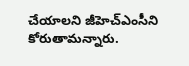చేయాలని జీహెచ్ఎంసీని కోరుతామన్నారు.